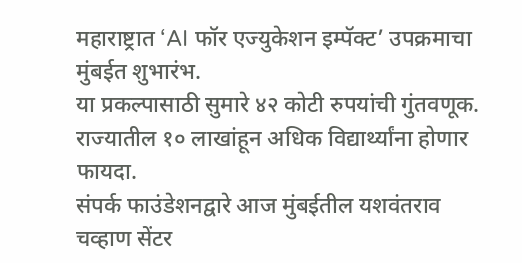महाराष्ट्रात ‘AI फॉर एज्युकेशन इम्पॅक्ट’ उपक्रमाचा मुंबईत शुभारंभ.
या प्रकल्पासाठी सुमारे ४२ कोटी रुपयांची गुंतवणूक.
राज्यातील १० लाखांहून अधिक विद्यार्थ्यांना होणार फायदा.
संपर्क फाउंडेशनद्वारे आज मुंबईतील यशवंतराव चव्हाण सेंटर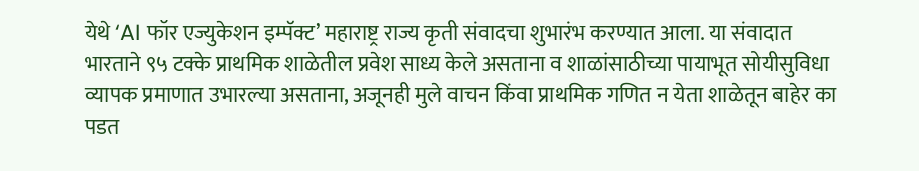येथे ‘AI फॉर एज्युकेशन इम्पॅक्ट’ महाराष्ट्र राज्य कृती संवादचा शुभारंभ करण्यात आला. या संवादात भारताने ९५ टक्के प्राथमिक शाळेतील प्रवेश साध्य केले असताना व शाळांसाठीच्या पायाभूत सोयीसुविधा व्यापक प्रमाणात उभारल्या असताना, अजूनही मुले वाचन किंवा प्राथमिक गणित न येता शाळेतून बाहेर का पडत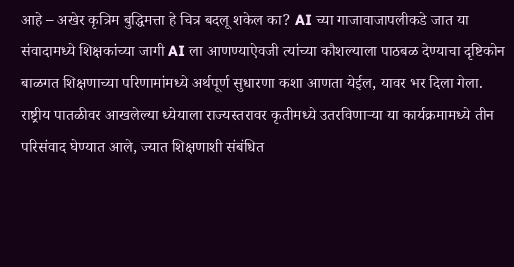आहे – अखेर कृत्रिम बुद्धिमत्ता हे चित्र बदलू शकेल का? AI च्या गाजावाजापलीकडे जात या संवादामध्ये शिक्षकांच्या जागी AI ला आणण्याऐवजी त्यांच्या कौशल्याला पाठबळ देण्याचा दृष्टिकोन बाळगत शिक्षणाच्या परिणामांमध्ये अर्थपूर्ण सुधारणा कशा आणता येईल, यावर भर दिला गेला.
राष्ट्रीय पातळीवर आखलेल्या ध्येयाला राज्यस्तरावर कृतीमध्ये उतरविणाऱ्या या कार्यक्रमामध्ये तीन परिसंवाद घेण्यात आले, ज्यात शिक्षणाशी संबंधित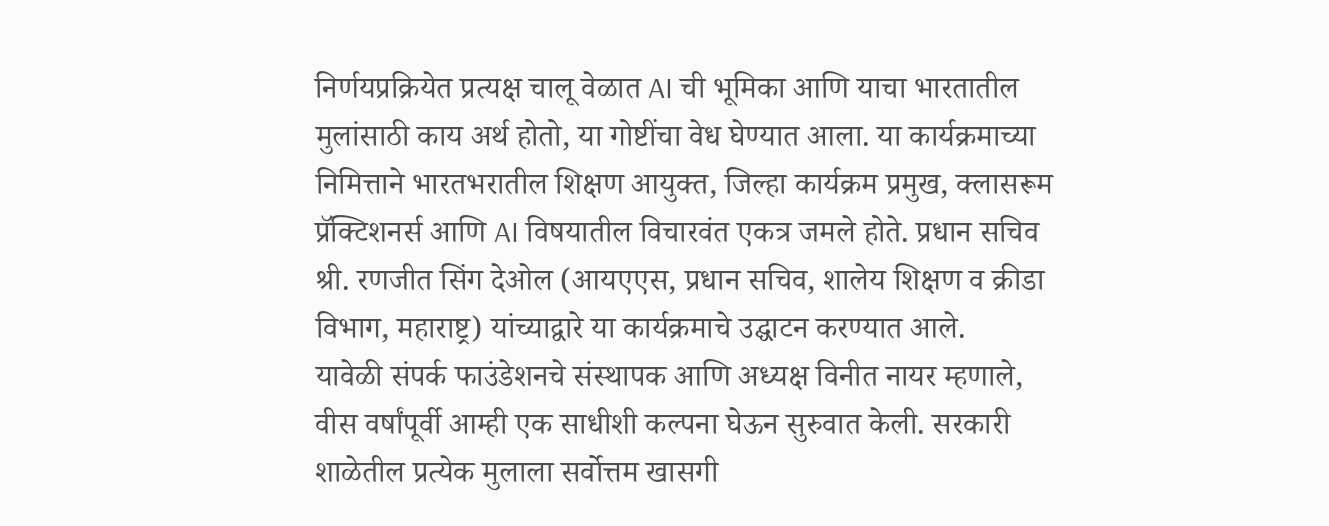निर्णयप्रक्रियेत प्रत्यक्ष चालू वेळात AI ची भूमिका आणि याचा भारतातील मुलांसाठी काय अर्थ होतो, या गोष्टींचा वेध घेण्यात आला. या कार्यक्रमाच्या निमित्ताने भारतभरातील शिक्षण आयुक्त, जिल्हा कार्यक्रम प्रमुख, क्लासरूम प्रॅक्टिशनर्स आणि AI विषयातील विचारवंत एकत्र जमले होते. प्रधान सचिव श्री. रणजीत सिंग देओल (आयएएस, प्रधान सचिव, शालेय शिक्षण व क्रीडा विभाग, महाराष्ट्र) यांच्याद्वारे या कार्यक्रमाचे उद्घाटन करण्यात आले.
यावेळी संपर्क फाउंडेशनचे संस्थापक आणि अध्यक्ष विनीत नायर म्हणाले, वीस वर्षांपूर्वी आम्ही एक साधीशी कल्पना घेऊन सुरुवात केली. सरकारी शाळेतील प्रत्येक मुलाला सर्वोत्तम खासगी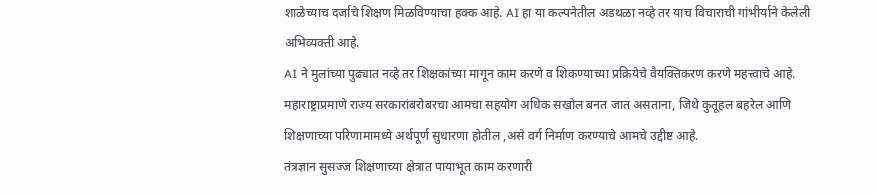शाळेच्याच दर्जाचे शिक्षण मिळविण्याचा हक्क आहे. AI हा या कल्पनेतील अडथळा नव्हे तर याच विचाराची गांभीर्याने केलेली अभिव्यक्ती आहे.
AI ने मुलांच्या पुढ्यात नव्हे तर शिक्षकांच्या मागून काम करणे व शिकण्याच्या प्रक्रियेचे वैयक्तिकरण करणे महत्त्वाचे आहे. महाराष्ट्राप्रमाणे राज्य सरकारांबरोबरचा आमचा सहयोग अधिक सखोल बनत जात असताना, जिथे कुतूहल बहरेल आणि शिक्षणाच्या परिणामामध्ये अर्थपूर्ण सुधारणा होतील ,असे वर्ग निर्माण करण्याचे आमचे उद्दीष्ट आहे.
तंत्रज्ञान सुसज्ज शिक्षणाच्या क्षेत्रात पायाभूत काम करणारी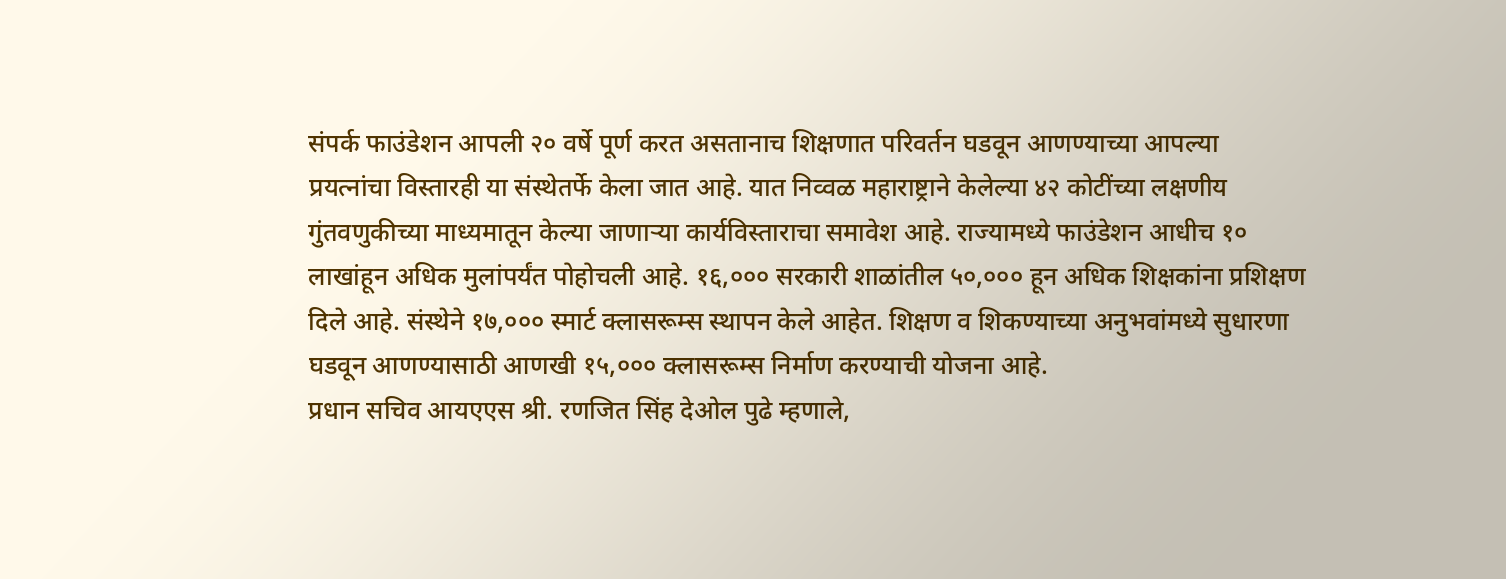संपर्क फाउंडेशन आपली २० वर्षे पूर्ण करत असतानाच शिक्षणात परिवर्तन घडवून आणण्याच्या आपल्या प्रयत्नांचा विस्तारही या संस्थेतर्फे केला जात आहे. यात निव्वळ महाराष्ट्राने केलेल्या ४२ कोटींच्या लक्षणीय गुंतवणुकीच्या माध्यमातून केल्या जाणाऱ्या कार्यविस्ताराचा समावेश आहे. राज्यामध्ये फाउंडेशन आधीच १० लाखांहून अधिक मुलांपर्यंत पोहोचली आहे. १६,००० सरकारी शाळांतील ५०,००० हून अधिक शिक्षकांना प्रशिक्षण दिले आहे. संस्थेने १७,००० स्मार्ट क्लासरूम्स स्थापन केले आहेत. शिक्षण व शिकण्याच्या अनुभवांमध्ये सुधारणा घडवून आणण्यासाठी आणखी १५,००० क्लासरूम्स निर्माण करण्याची योजना आहे.
प्रधान सचिव आयएएस श्री. रणजित सिंह देओल पुढे म्हणाले,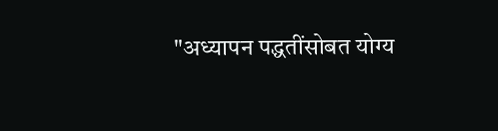"अध्यापन पद्धतींसोबत योग्य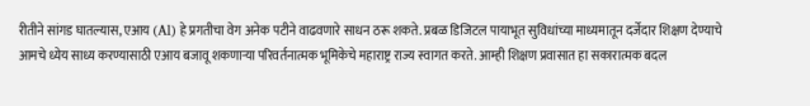रीतीने सांगड घातल्यास, एआय (Al) हे प्रगतीचा वेग अनेक पटीने वाढवणारे साधन ठरू शकते. प्रबळ डिजिटल पायाभूत सुविधांच्या माध्यमातून दर्जेदार शिक्षण देण्याचे आमचे ध्येय साध्य करण्यासाठी एआय बजावू शकणाऱ्या परिवर्तनात्मक भूमिकेचे महाराष्ट्र राज्य स्वागत करते. आम्ही शिक्षण प्रवासात हा सकारात्मक बदल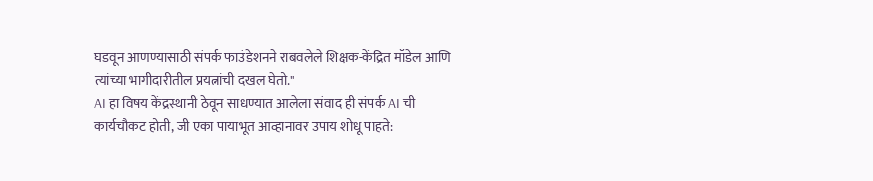घडवून आणण्यासाठी संपर्क फाउंडेशनने राबवलेले शिक्षक-केंद्रित मॉडेल आणि त्यांच्या भागीदारीतील प्रयत्नांची दखल घेतो."
AI हा विषय केंद्रस्थानी ठेवून साधण्यात आलेला संवाद ही संपर्क AI ची कार्यचौकट होती, जी एका पायाभूत आव्हानावर उपाय शोधू पाहते: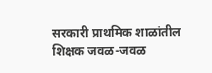सरकारी प्राथमिक शाळांतील शिक्षक जवळ-जवळ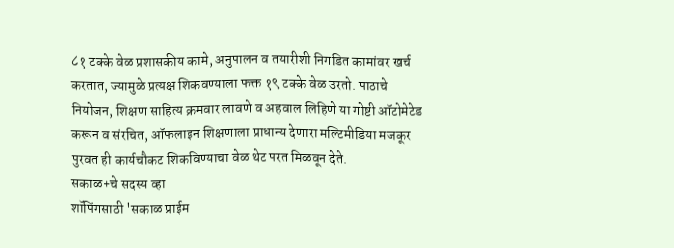८१ टक्के वेळ प्रशासकीय कामे, अनुपालन व तयारीशी निगडित कामांवर खर्च करतात, ज्यामुळे प्रत्यक्ष शिकवण्याला फक्त १९ टक्के वेळ उरतो. पाठाचे नियोजन, शिक्षण साहित्य क्रमवार लावणे व अहवाल लिहिणे या गोष्टी ऑटोमेटेड करून व संरचित, ऑफलाइन शिक्षणाला प्राधान्य देणारा मल्टिमीडिया मजकूर पुरवत ही कार्यचौकट शिकविण्याचा वेळ थेट परत मिळवून देते.
सकाळ+चे सदस्य व्हा
शॉपिंगसाठी 'सकाळ प्राईम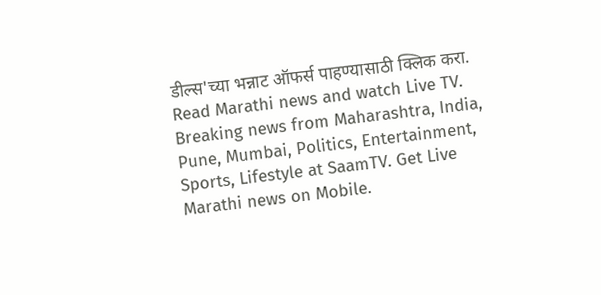डील्स'च्या भन्नाट ऑफर्स पाहण्यासाठी क्लिक करा.
Read Marathi news and watch Live TV. Breaking news from Maharashtra, India, Pune, Mumbai, Politics, Entertainment, Sports, Lifestyle at SaamTV. Get Live Marathi news on Mobile.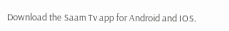Download the Saam Tv app for Android and IOS.